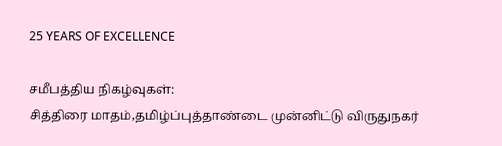25 YEARS OF EXCELLENCE

சமீபத்திய நிகழ்வுகள்:
சித்திரை மாதம்,தமிழ்ப்புத்தாண்டை முன்னிட்டு விருதுநகர்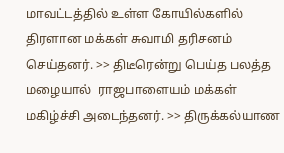மாவட்டத்தில் உள்ள கோயில்களில்  திரளான மக்கள் சுவாமி தரிசனம் செய்தனர். >> திடீரென்று பெய்த பலத்த மழையால்  ராஜபாளையம் மக்கள் மகிழ்ச்சி அடைந்தனர். >> திருக்கல்யாண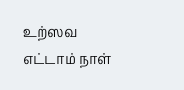உற்ஸவ எட்டாம் நாள்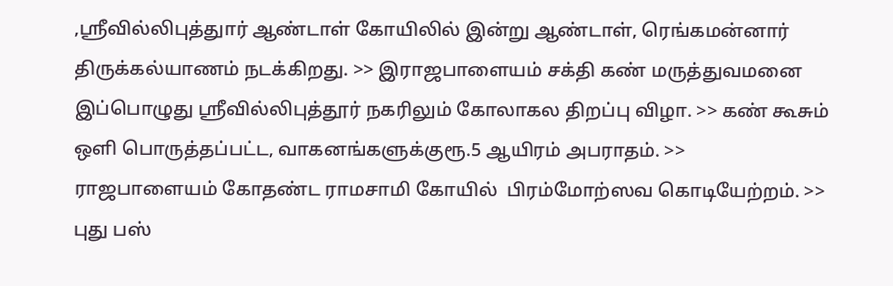,ஸ்ரீவில்லிபுத்துார் ஆண்டாள் கோயிலில் இன்று ஆண்டாள், ரெங்கமன்னார் திருக்கல்யாணம் நடக்கிறது. >> இராஜபாளையம் சக்தி கண் மருத்துவமனை இப்பொழுது ஸ்ரீவில்லிபுத்தூர் நகரிலும் கோலாகல திறப்பு விழா. >> கண் கூசும் ஒளி பொருத்தப்பட்ட, வாகனங்களுக்குரூ.5 ஆயிரம் அபராதம். >> ராஜபாளையம் கோதண்ட ராமசாமி கோயில்  பிரம்மோற்ஸவ கொடியேற்றம். >> புது பஸ்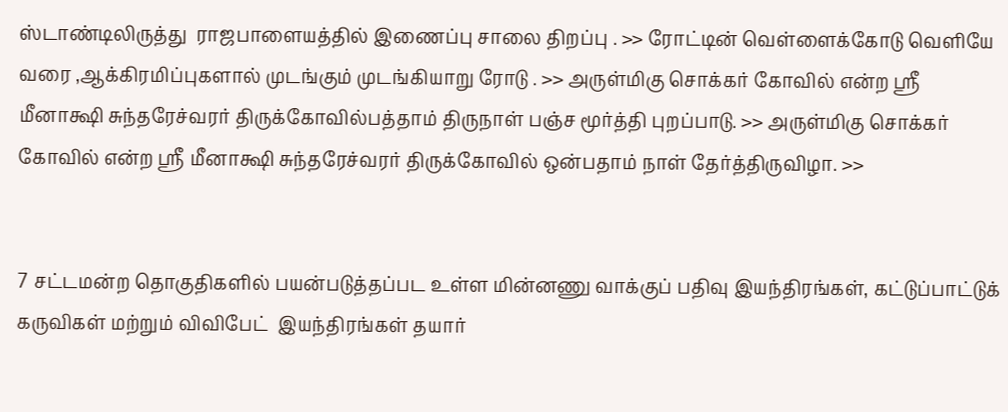ஸ்டாண்டிலிருத்து  ராஜபாளையத்தில் இணைப்பு சாலை திறப்பு . >> ரோட்டின் வெள்ளைக்கோடு வெளியே வரை ,ஆக்கிரமிப்புகளால் முடங்கும் முடங்கியாறு ரோடு . >> அருள்மிகு சொக்கர் கோவில் என்ற ஸ்ரீ மீனாக்ஷி சுந்தரேச்வரர் திருக்கோவில்பத்தாம் திருநாள் பஞ்ச மூர்த்தி புறப்பாடு. >> அருள்மிகு சொக்கர் கோவில் என்ற ஸ்ரீ மீனாக்ஷி சுந்தரேச்வரர் திருக்கோவில் ஒன்பதாம் நாள் தேர்த்திருவிழா. >>


7 சட்டமன்ற தொகுதிகளில் பயன்படுத்தப்பட உள்ள மின்னணு வாக்குப் பதிவு இயந்திரங்கள், கட்டுப்பாட்டுக் கருவிகள் மற்றும் விவிபேட்  இயந்திரங்கள் தயார்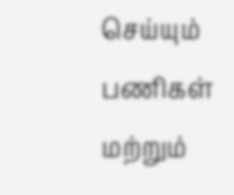செய்யும் பணிகள் மற்றும்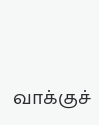வாக்குச்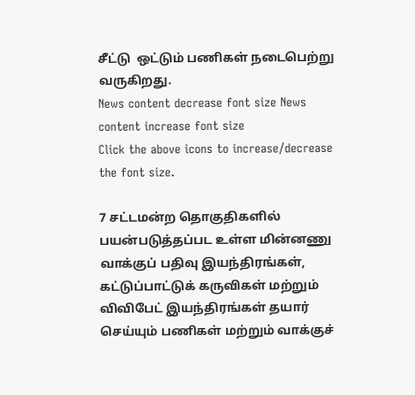சீட்டு  ஒட்டும் பணிகள் நடைபெற்று வருகிறது.
News content decrease font size News content increase font size
Click the above icons to increase/decrease the font size.

7 சட்டமன்ற தொகுதிகளில் பயன்படுத்தப்பட உள்ள மின்னணு வாக்குப் பதிவு இயந்திரங்கள், கட்டுப்பாட்டுக் கருவிகள் மற்றும் விவிபேட் இயந்திரங்கள் தயார் செய்யும் பணிகள் மற்றும் வாக்குச்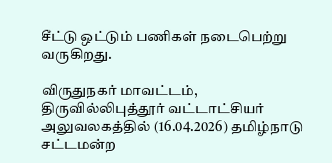சீட்டு ஒட்டும் பணிகள் நடைபெற்று வருகிறது.

விருதுநகர் மாவட்டம், திருவில்லிபுத்தூர் வட்டாட்சியர் அலுவலகத்தில் (16.04.2026) தமிழ்நாடு சட்டமன்ற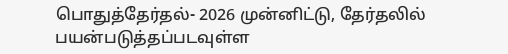பொதுத்தேர்தல்- 2026 முன்னிட்டு, தேர்தலில் பயன்படுத்தப்படவுள்ள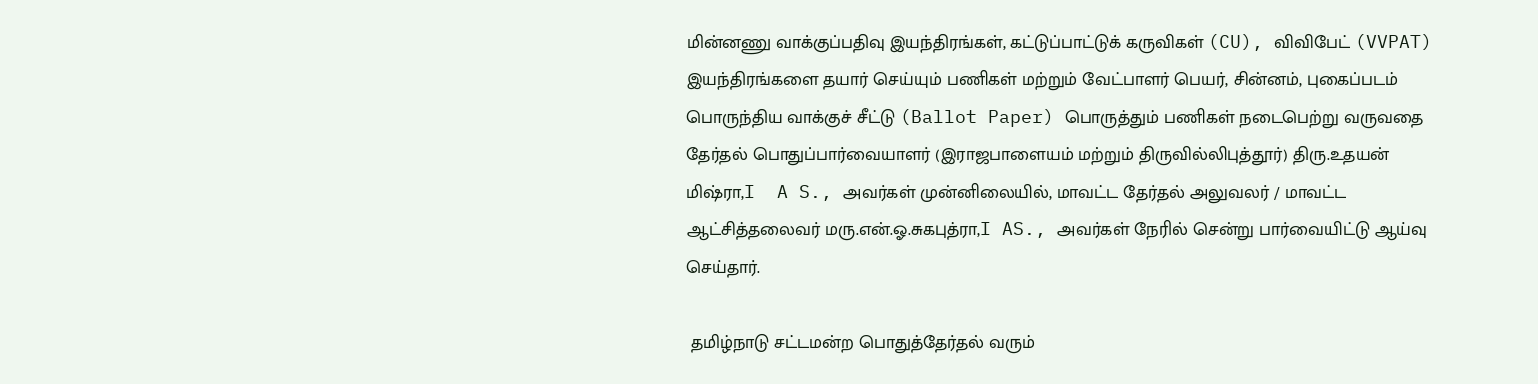மின்னணு வாக்குப்பதிவு இயந்திரங்கள், கட்டுப்பாட்டுக் கருவிகள் (CU), விவிபேட் (VVPAT) இயந்திரங்களை தயார் செய்யும் பணிகள் மற்றும் வேட்பாளர் பெயர், சின்னம், புகைப்படம் பொருந்திய வாக்குச் சீட்டு (Ballot Paper) பொருத்தும் பணிகள் நடைபெற்று வருவதை தேர்தல் பொதுப்பார்வையாளர் (இராஜபாளையம் மற்றும் திருவில்லிபுத்தூர்) திரு.உதயன் மிஷ்ரா,I  A S., அவர்கள் முன்னிலையில், மாவட்ட தேர்தல் அலுவலர் / மாவட்ட ஆட்சித்தலைவர் மரு.என்.ஓ.சுகபுத்ரா,I AS., அவர்கள் நேரில் சென்று பார்வையிட்டு ஆய்வு செய்தார்.

 தமிழ்நாடு சட்டமன்ற பொதுத்தேர்தல் வரும்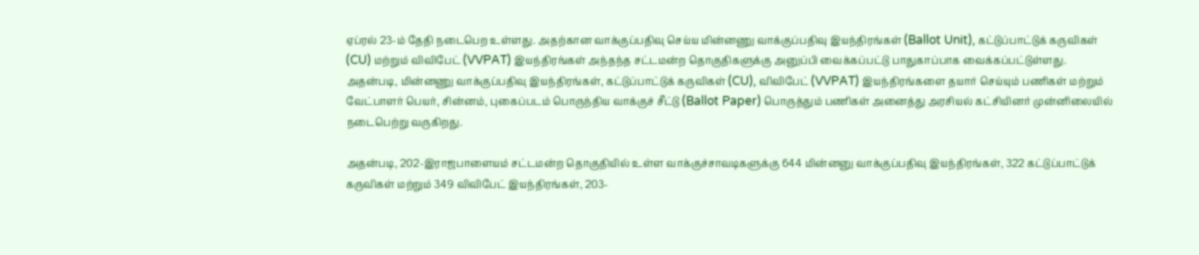ஏப்ரல் 23-ம் தேதி நடைபெற உள்ளது. அதற்கான வாக்குப்பதிவு செய்ய மின்னணு வாக்குப்பதிவு இயந்திரங்கள் (Ballot Unit), கட்டுப்பாட்டுக் கருவிகள் (CU) மற்றும் விவிபேட் (VVPAT) இயந்திரங்கள் அந்தந்த சட்டமன்ற தொகுதிகளுக்கு அனுப்பி வைக்கப்பட்டு பாதுகாப்பாக வைக்கப்பட்டுள்ளது. அதன்படி, மின்னணு வாக்குப்பதிவு இயந்திரங்கள், கட்டுப்பாட்டுக் கருவிகள் (CU), விவிபேட் (VVPAT) இயந்திரங்களை தயார் செய்யும் பணிகள் மற்றும் வேட்பாளர் பெயர், சின்னம், புகைப்படம் பொருந்திய வாக்குச் சீட்டு (Ballot Paper) பொருத்தும் பணிகள் அனைத்து அரசியல் கட்சியினர் முன்னிலையில் நடைபெற்று வருகிறது.

அதன்படி, 202-இராஜபாளையம் சட்டமன்ற தொகுதியில் உள்ள வாக்குச்சாவடிகளுக்கு 644 மின்னனு வாக்குப்பதிவு இயந்திரங்கள், 322 கட்டுப்பாட்டுக் கருவிகள் மற்றும் 349 விவிபேட் இயந்திரங்கள், 203-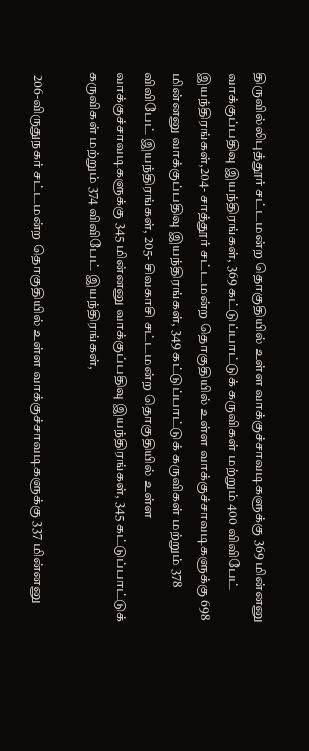திருவில்லிபுத்தூர் சட்டமன்ற தொகுதியில் உள்ள வாக்குச்சாவடிகளுக்கு 369 மின்னனு வாக்குப்பதிவு இயந்திரங்கள், 369 கட்டுப்பாட்டுக் கருவிகள் மற்றும் 400 விவிபேட் இயந்திரங்கள்,204- சாத்தூர் சட்டமன்ற தொகுதியில் உள்ள வாக்குச்சாவடிகளுக்கு 698 மின்னனு வாக்குப்பதிவு இயந்திரங்கள், 349 கட்டுப்பாட்டுக் கருவிகள் மற்றும் 378 விவிபேட் இயந்திரங்கள், 205- சிவகாசி சட்டமன்ற தொகுதியில் உள்ள வாக்குச்சாவடிகளுக்கு 345 மின்னனு வாக்குப்பதிவு இயந்திரங்கள், 345 கட்டுப்பாட்டுக் கருவிகள் மற்றும் 374 விவிபேட் இயந்திரங்கள்,

 206-விருதுநகர் சட்டமன்ற தொகுதியில் உள்ள வாக்குச்சாவடிகளுக்கு 337 மின்னனு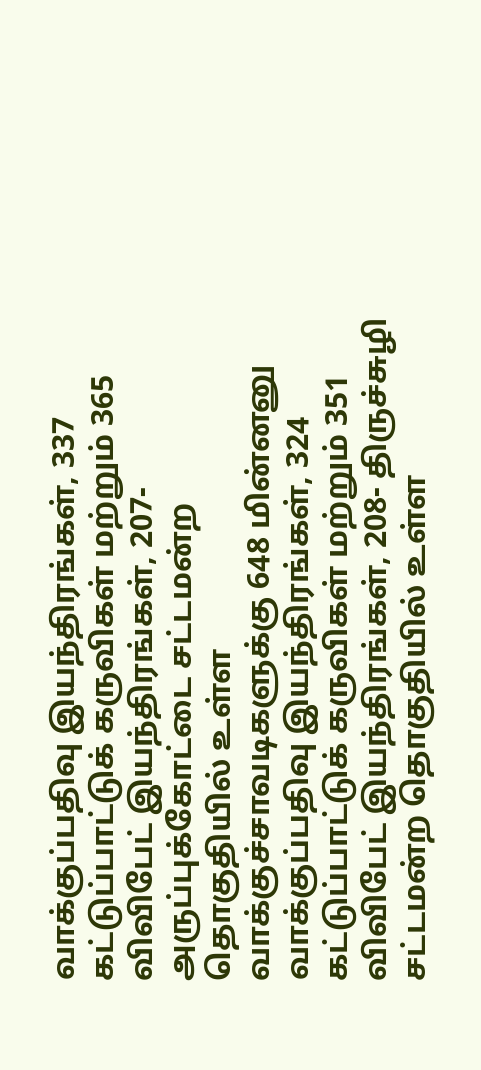வாக்குப்பதிவு இயந்திரங்கள், 337 கட்டுப்பாட்டுக் கருவிகள் மற்றும் 365 விவிபேட் இயந்திரங்கள், 207- அருப்புக்கோட்டை சட்டமன்ற தொகுதியில் உள்ள வாக்குச்சாவடிகளுக்கு 648 மின்னனு வாக்குப்பதிவு இயந்திரங்கள், 324 கட்டுப்பாட்டுக் கருவிகள் மற்றும் 351 விவிபேட் இயந்திரங்கள், 208- திருச்சுழி சட்டமன்ற தொகுதியில் உள்ள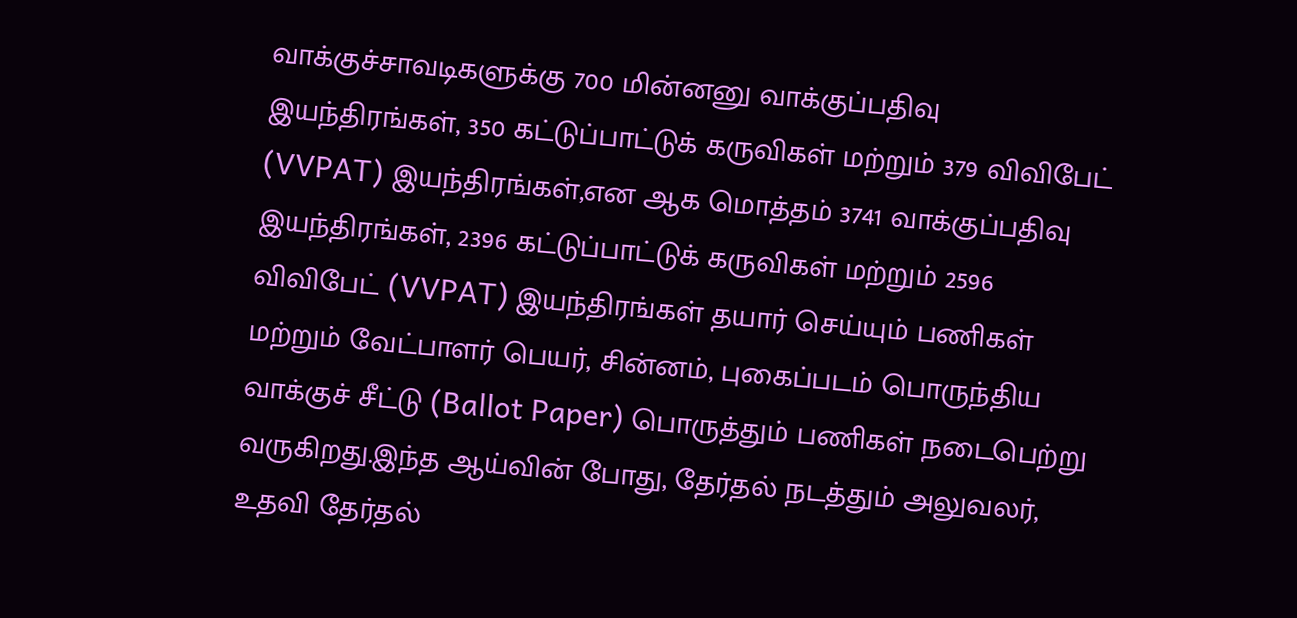வாக்குச்சாவடிகளுக்கு 700 மின்னனு வாக்குப்பதிவு இயந்திரங்கள், 350 கட்டுப்பாட்டுக் கருவிகள் மற்றும் 379 விவிபேட் (VVPAT) இயந்திரங்கள்,என ஆக மொத்தம் 3741 வாக்குப்பதிவு இயந்திரங்கள், 2396 கட்டுப்பாட்டுக் கருவிகள் மற்றும் 2596 விவிபேட் (VVPAT) இயந்திரங்கள் தயார் செய்யும் பணிகள் மற்றும் வேட்பாளர் பெயர், சின்னம், புகைப்படம் பொருந்திய வாக்குச் சீட்டு (Ballot Paper) பொருத்தும் பணிகள் நடைபெற்று வருகிறது.இந்த ஆய்வின் போது, தேர்தல் நடத்தும் அலுவலர், உதவி தேர்தல்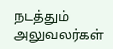நடத்தும் அலுவலர்கள்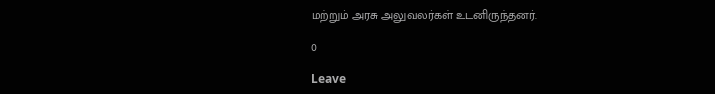மற்றும் அரசு அலுவலர்கள் உடனிருந்தனர்.

0

Leave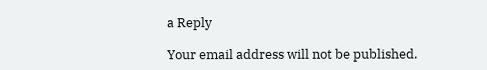a Reply

Your email address will not be published.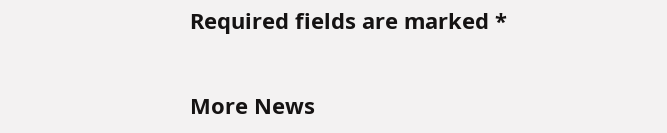Required fields are marked *


More News